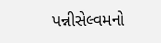પન્નીસેલ્વમનો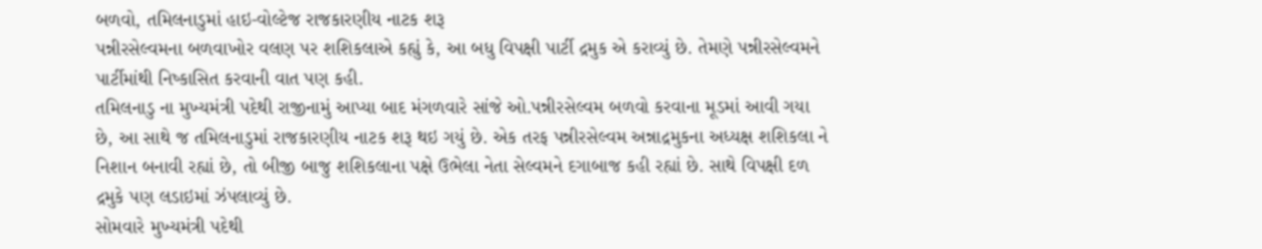બળવો, તમિલનાડુમાં હાઇ-વોલ્ટેજ રાજકારણીય નાટક શરૂ
પન્નીરસેલ્વમના બળવાખોર વલણ પર શશિકલાએ કહ્યું કે, આ બધુ વિપક્ષી પાર્ટી દ્રમુક એ કરાવ્યું છે. તેમણે પન્નીરસેલ્વમને પાર્ટીમાંથી નિષ્કાસિત કરવાની વાત પણ કહી.
તમિલનાડુ ના મુખ્યમંત્રી પદેથી રાજીનામું આપ્યા બાદ મંગળવારે સાંજે ઓ.પન્નીરસેલ્વમ બળવો કરવાના મૂડમાં આવી ગયા છે, આ સાથે જ તમિલનાડુમાં રાજકારણીય નાટક શરૂ થઇ ગયું છે. એક તરફ પન્નીરસેલ્વમ અન્નાદ્રમુકના અધ્યક્ષ શશિકલા ને નિશાન બનાવી રહ્યાં છે, તો બીજી બાજુ શશિકલાના પક્ષે ઉભેલા નેતા સેલ્વમને દગાબાજ કહી રહ્યાં છે. સાથે વિપક્ષી દળ દ્રમુકે પણ લડાઇમાં ઝંપલાવ્યું છે.
સોમવારે મુખ્યમંત્રી પદેથી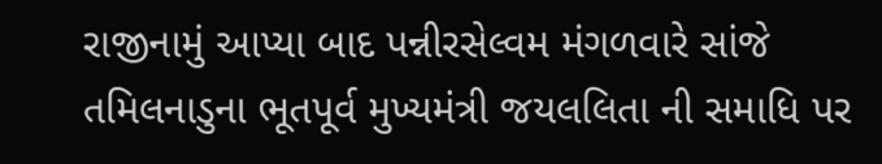રાજીનામું આપ્યા બાદ પન્નીરસેલ્વમ મંગળવારે સાંજે તમિલનાડુના ભૂતપૂર્વ મુખ્યમંત્રી જયલલિતા ની સમાધિ પર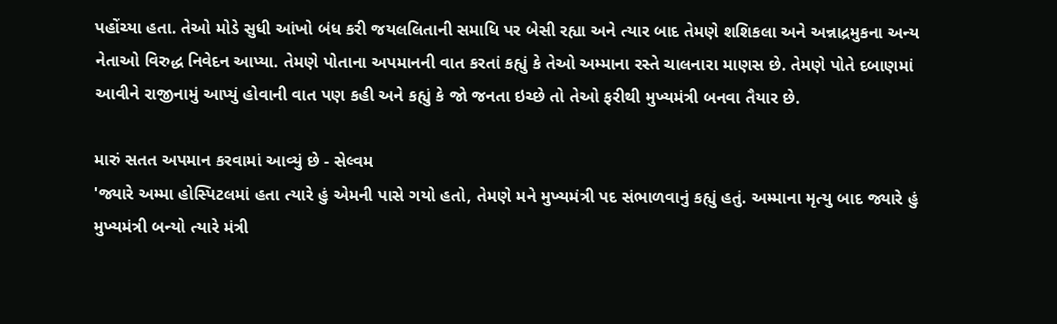પહોંચ્યા હતા. તેઓ મોડે સુધી આંખો બંધ કરી જયલલિતાની સમાધિ પર બેસી રહ્યા અને ત્યાર બાદ તેમણે શશિકલા અને અન્નાદ્રમુકના અન્ય નેતાઓ વિરુદ્ધ નિવેદન આપ્યા. તેમણે પોતાના અપમાનની વાત કરતાં કહ્યું કે તેઓ અમ્માના રસ્તે ચાલનારા માણસ છે. તેમણે પોતે દબાણમાં આવીને રાજીનામું આપ્યું હોવાની વાત પણ કહી અને કહ્યું કે જો જનતા ઇચ્છે તો તેઓ ફરીથી મુખ્યમંત્રી બનવા તૈયાર છે.

મારું સતત અપમાન કરવામાં આવ્યું છે - સેલ્વમ
'જ્યારે અમ્મા હોસ્પિટલમાં હતા ત્યારે હું એમની પાસે ગયો હતો, તેમણે મને મુખ્યમંત્રી પદ સંભાળવાનું કહ્યું હતું. અમ્માના મૃત્યુ બાદ જ્યારે હું મુખ્યમંત્રી બન્યો ત્યારે મંત્રી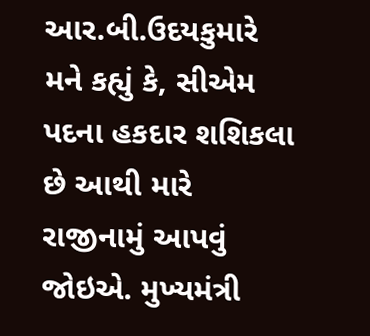આર.બી.ઉદયકુમારે મને કહ્યું કે, સીએમ પદના હકદાર શશિકલા છે આથી મારે રાજીનામું આપવું જોઇએ. મુખ્યમંત્રી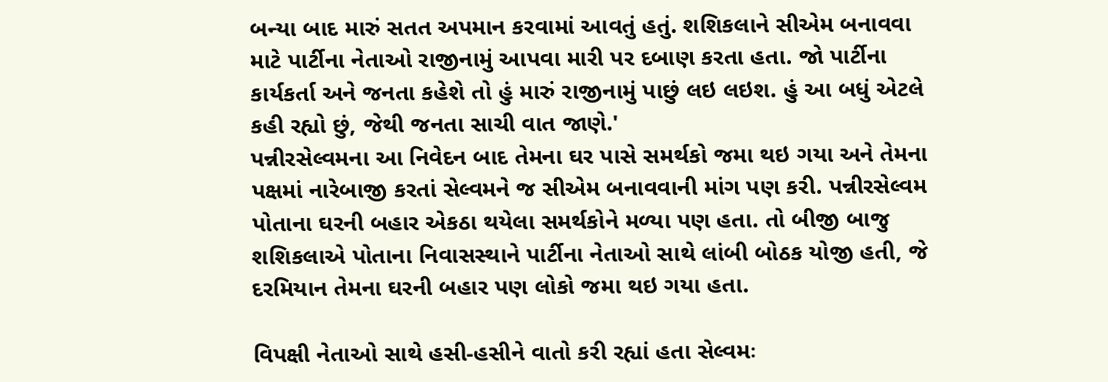બન્યા બાદ મારું સતત અપમાન કરવામાં આવતું હતું. શશિકલાને સીએમ બનાવવા માટે પાર્ટીના નેતાઓ રાજીનામું આપવા મારી પર દબાણ કરતા હતા. જો પાર્ટીના કાર્યકર્તા અને જનતા કહેશે તો હું મારું રાજીનામું પાછું લઇ લઇશ. હું આ બધું એટલે કહી રહ્યો છું, જેથી જનતા સાચી વાત જાણે.'
પન્નીરસેલ્વમના આ નિવેદન બાદ તેમના ઘર પાસે સમર્થકો જમા થઇ ગયા અને તેમના પક્ષમાં નારેબાજી કરતાં સેલ્વમને જ સીએમ બનાવવાની માંગ પણ કરી. પન્નીરસેલ્વમ પોતાના ઘરની બહાર એકઠા થયેલા સમર્થકોને મળ્યા પણ હતા. તો બીજી બાજુ શશિકલાએ પોતાના નિવાસસ્થાને પાર્ટીના નેતાઓ સાથે લાંબી બોઠક યોજી હતી, જે દરમિયાન તેમના ઘરની બહાર પણ લોકો જમા થઇ ગયા હતા.

વિપક્ષી નેતાઓ સાથે હસી-હસીને વાતો કરી રહ્યાં હતા સેલ્વમઃ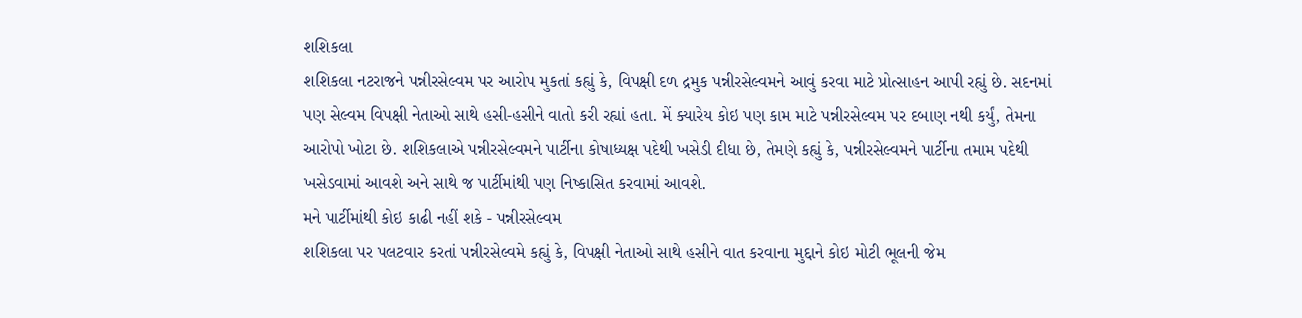શશિકલા
શશિકલા નટરાજને પન્નીરસેલ્વમ પર આરોપ મુકતાં કહ્યું કે, વિપક્ષી દળ દ્રમુક પન્નીરસેલ્વમને આવું કરવા માટે પ્રોત્સાહન આપી રહ્યું છે. સદનમાં પણ સેલ્વમ વિપક્ષી નેતાઓ સાથે હસી-હસીને વાતો કરી રહ્યાં હતા. મેં ક્યારેય કોઇ પણ કામ માટે પન્નીરસેલ્વમ પર દબાણ નથી કર્યું, તેમના આરોપો ખોટા છે. શશિકલાએ પન્નીરસેલ્વમને પાર્ટીના કોષાધ્યક્ષ પદેથી ખસેડી દીધા છે, તેમણે કહ્યું કે, પન્નીરસેલ્વમને પાર્ટીના તમામ પદેથી ખસેડવામાં આવશે અને સાથે જ પાર્ટીમાંથી પણ નિષ્કાસિત કરવામાં આવશે.
મને પાર્ટીમાંથી કોઇ કાઢી નહીં શકે - પન્નીરસેલ્વમ
શશિકલા પર પલટવાર કરતાં પન્નીરસેલ્વમે કહ્યું કે, વિપક્ષી નેતાઓ સાથે હસીને વાત કરવાના મુદ્દાને કોઇ મોટી ભૂલની જેમ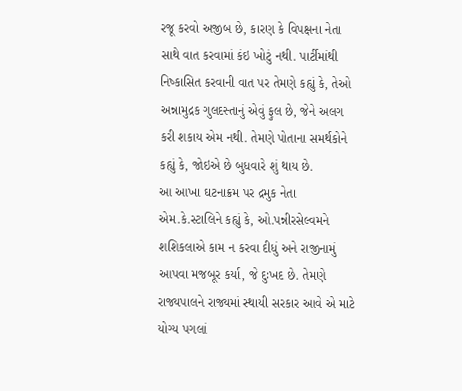રજૂ કરવો અજીબ છે, કારણ કે વિપક્ષના નેતા સાથે વાત કરવામાં કંઇ ખોટું નથી. પાર્ટીમાંથી નિષ્કાસિત કરવાની વાત પર તેમણે કહ્યું કે, તેઓ અન્નામુદ્રક ગુલદસ્તાનું એવું ફુલ છે, જેને અલગ કરી શકાય એમ નથી. તેમણે પોતાના સમર્થકોને કહ્યું કે, જોઇએ છે બુધવારે શું થાય છે.
આ આખા ઘટનાક્રમ પર દ્રમુક નેતા એમ.કે.સ્ટાલિને કહ્યું કે, ઓ.પન્નીરસેલ્વમને શશિકલાએ કામ ન કરવા દીધું અને રાજીનામું આપવા મજબૂર કર્યા, જે દુઃખદ છે. તેમણે રાજ્યપાલને રાજ્યમાં સ્થાયી સરકાર આવે એ માટે યોગ્ય પગલાં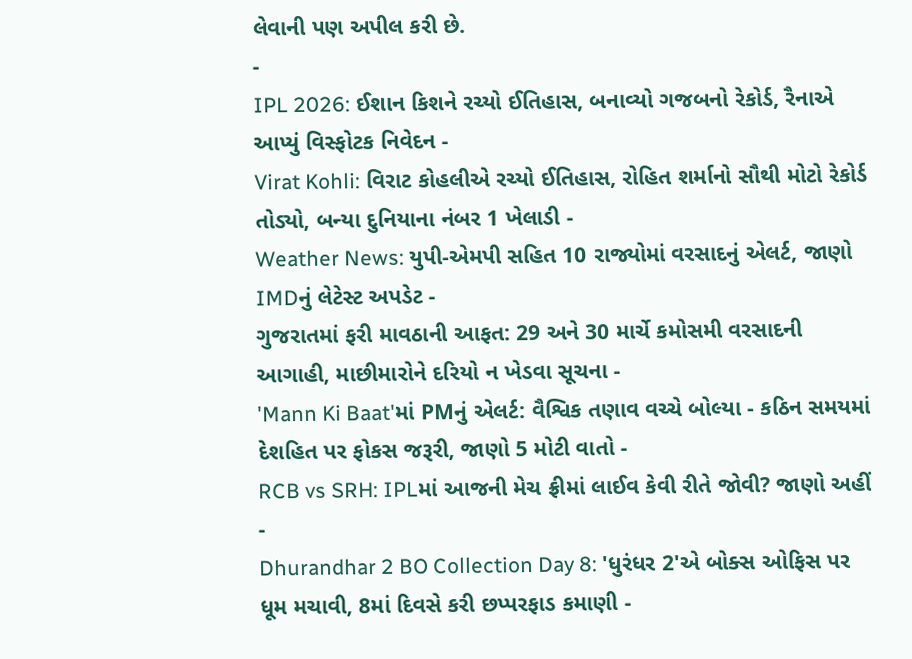લેવાની પણ અપીલ કરી છે.
-
IPL 2026: ઈશાન કિશને રચ્યો ઈતિહાસ, બનાવ્યો ગજબનો રેકોર્ડ, રૈનાએ આપ્યું વિસ્ફોટક નિવેદન -
Virat Kohli: વિરાટ કોહલીએ રચ્યો ઈતિહાસ, રોહિત શર્માનો સૌથી મોટો રેકોર્ડ તોડ્યો, બન્યા દુનિયાના નંબર 1 ખેલાડી -
Weather News: યુપી-એમપી સહિત 10 રાજ્યોમાં વરસાદનું એલર્ટ, જાણો IMDનું લેટેસ્ટ અપડેટ -
ગુજરાતમાં ફરી માવઠાની આફત: 29 અને 30 માર્ચે કમોસમી વરસાદની આગાહી, માછીમારોને દરિયો ન ખેડવા સૂચના -
'Mann Ki Baat'માં PMનું એલર્ટ: વૈશ્વિક તણાવ વચ્ચે બોલ્યા - કઠિન સમયમાં દેશહિત પર ફોકસ જરૂરી, જાણો 5 મોટી વાતો -
RCB vs SRH: IPLમાં આજની મેચ ફ્રીમાં લાઈવ કેવી રીતે જોવી? જાણો અહીં -
Dhurandhar 2 BO Collection Day 8: 'ધુરંધર 2'એ બોક્સ ઓફિસ પર ધૂમ મચાવી, 8માં દિવસે કરી છપ્પરફાડ કમાણી -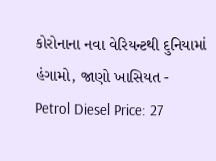કોરોનાના નવા વેરિયન્ટથી દુનિયામાં હંગામો, જાણો ખાસિયત -
Petrol Diesel Price: 27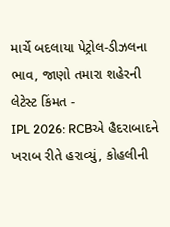માર્ચે બદલાયા પેટ્રોલ-ડીઝલના ભાવ, જાણો તમારા શહેરની લેટેસ્ટ કિંમત -
IPL 2026: RCBએ હૈદરાબાદને ખરાબ રીતે હરાવ્યું, કોહલીની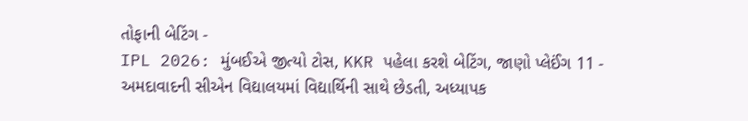તોફાની બેટિંગ -
IPL 2026: મુંબઈએ જીત્યો ટોસ, KKR પહેલા કરશે બેટિંગ, જાણો પ્લેઈંગ 11 -
અમદાવાદની સીએન વિદ્યાલયમાં વિદ્યાર્થિની સાથે છેડતી, અધ્યાપક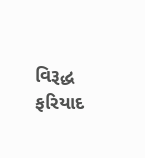વિરૂદ્ધ ફરિયાદ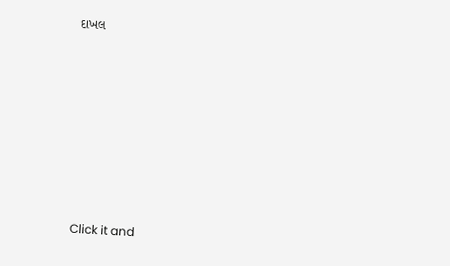દાખલ








Click it and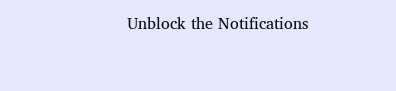Unblock the Notifications